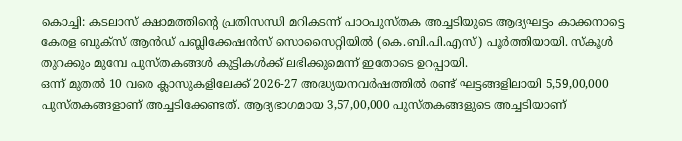കൊച്ചി: കടലാസ് ക്ഷാമത്തിന്റെ പ്രതിസന്ധി മറികടന്ന് പാഠപുസ്തക അച്ചടിയുടെ ആദ്യഘട്ടം കാക്കനാട്ടെ കേരള ബുക്സ് ആൻഡ് പബ്ലിക്കേഷൻസ് സൊസൈറ്റിയിൽ (കെ.ബി.പി.എസ്) പൂർത്തിയായി. സ്കൂൾ തുറക്കും മുമ്പേ പുസ്തകങ്ങൾ കുട്ടികൾക്ക് ലഭിക്കുമെന്ന് ഇതോടെ ഉറപ്പായി.
ഒന്ന് മുതൽ 10 വരെ ക്ലാസുകളിലേക്ക് 2026-27 അദ്ധ്യയനവർഷത്തിൽ രണ്ട് ഘട്ടങ്ങളിലായി 5,59,00,000 പുസ്തകങ്ങളാണ് അച്ചടിക്കേണ്ടത്. ആദ്യഭാഗമായ 3,57,00,000 പുസ്തകങ്ങളുടെ അച്ചടിയാണ്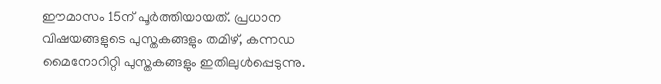ഈമാസം 15ന് പൂർത്തിയായത്. പ്രധാന വിഷയങ്ങളുടെ പുസ്തകങ്ങളും തമിഴ്, കന്നഡ മൈനോറിറ്റി പുസ്തകങ്ങളും ഇതിലുൾപ്പെടുന്നു.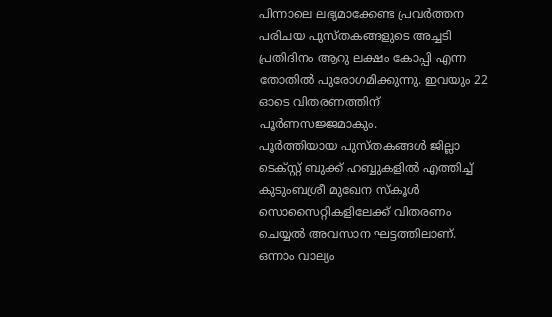പിന്നാലെ ലഭ്യമാക്കേണ്ട പ്രവർത്തന പരിചയ പുസ്തകങ്ങളുടെ അച്ചടി പ്രതിദിനം ആറു ലക്ഷം കോപ്പി എന്ന തോതിൽ പുരോഗമിക്കുന്നു. ഇവയും 22 ഓടെ വിതരണത്തിന് പൂർണസജ്ജമാകും.
പൂർത്തിയായ പുസ്തകങ്ങൾ ജില്ലാ ടെക്സ്റ്റ് ബുക്ക് ഹബ്ബുകളിൽ എത്തിച്ച് കുടുംബശ്രീ മുഖേന സ്കൂൾ സൊസൈറ്റികളിലേക്ക് വിതരണം ചെയ്യൽ അവസാന ഘട്ടത്തിലാണ്.
ഒന്നാം വാല്യം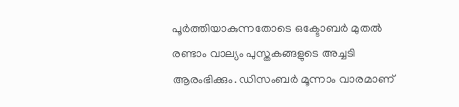പൂർത്തിയാകുന്നതോടെ ഒക്ടോബർ മുതൽ രണ്ടാം വാല്യം പുസ്തകങ്ങളുടെ അച്ചടി ആരംഭിക്കും. ഡിസംബർ മൂന്നാം വാരമാണ്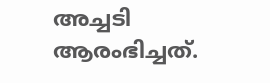അച്ചടി ആരംഭിച്ചത്.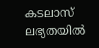കടലാസ് ലഭ്യതയിൽ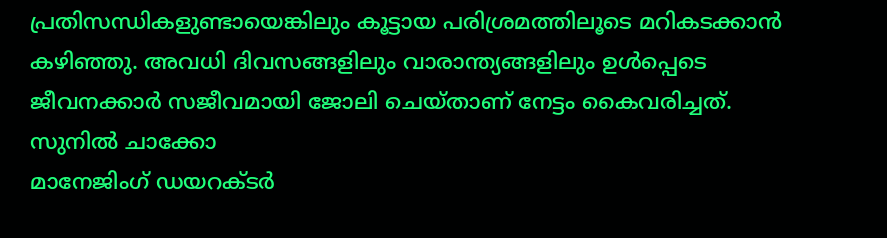പ്രതിസന്ധികളുണ്ടായെങ്കിലും കൂട്ടായ പരിശ്രമത്തിലൂടെ മറികടക്കാൻ കഴിഞ്ഞു. അവധി ദിവസങ്ങളിലും വാരാന്ത്യങ്ങളിലും ഉൾപ്പെടെ ജീവനക്കാർ സജീവമായി ജോലി ചെയ്താണ് നേട്ടം കൈവരിച്ചത്.
സുനിൽ ചാക്കോ
മാനേജിംഗ് ഡയറക്ടർ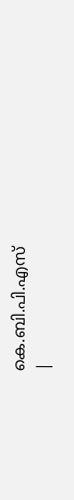കെ.ബി.പി.എസ്
|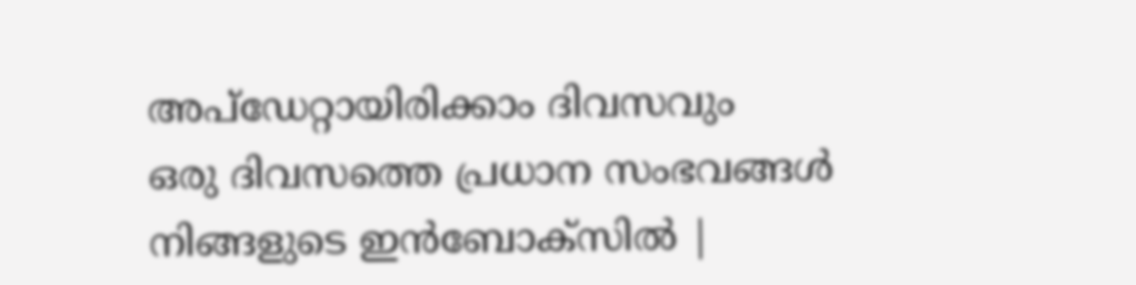അപ്ഡേറ്റായിരിക്കാം ദിവസവും
ഒരു ദിവസത്തെ പ്രധാന സംഭവങ്ങൾ നിങ്ങളുടെ ഇൻബോക്സിൽ |